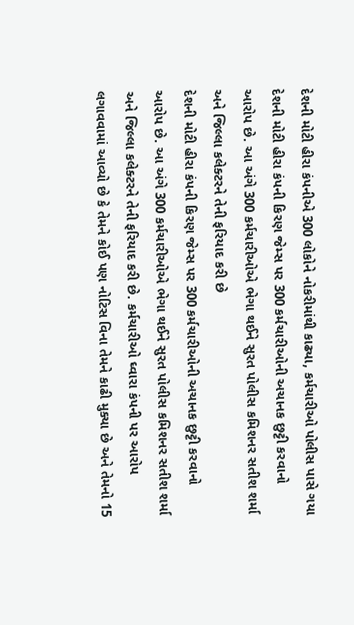દેશની મોટી હીરા કંપનીએ 300 લોકોને નોકરીમાંથી કાઢ્યા, કર્મચારીઓ પોલીસ પાસે ગયા
દેશની મોટી હીરા કંપની કિરણ જેમ્સ પર 300 કર્મચારીઓની અચાનક છુટ્ટી કરવાનો આરોપ છે. આ અંગે 300 કર્મચારીઓએ ભેગા થઈને સુરત પોલીસ કમિશનર સતીશ શર્મા અને જિલ્લા કલેક્ટરને તેની ફરિયાદ કરી છે
દેશની મોટી હીરા કંપની કિરણ જેમ્સ પર 300 કર્મચારીઓની અચાનક છુટ્ટી કરવાનો આરોપ છે. આ અંગે 300 કર્મચારીઓએ ભેગા થઈને સુરત પોલીસ કમિશનર સતીશ શર્મા અને જિલ્લા કલેક્ટરને તેની ફરિયાદ કરી છે. કર્મચારીઓ ઘ્વારા કંપની પર આરોપ લગાવવામાં આવ્યો છે કે તેમને કોઈ પણ નોટિસ વિના તેમને કાઢી મુક્યા છે અને તેમનો 15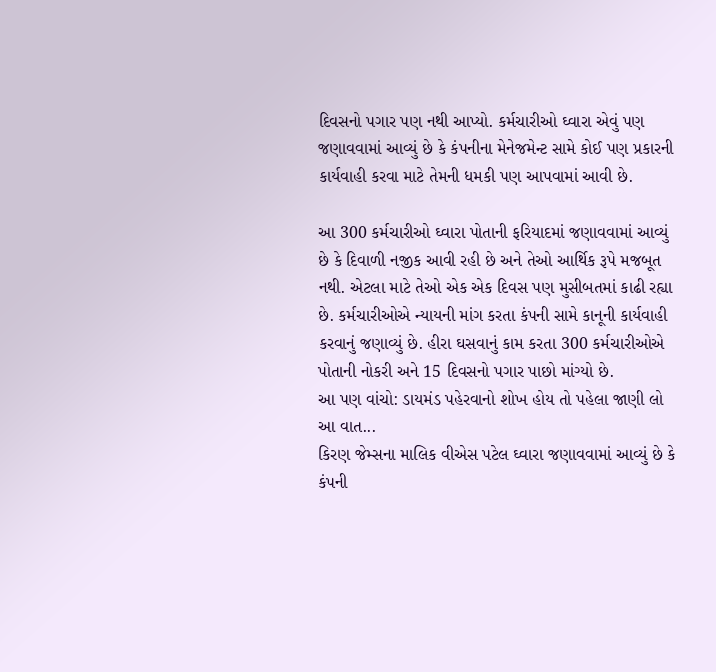દિવસનો પગાર પણ નથી આપ્યો. કર્મચારીઓ ઘ્વારા એવું પણ જણાવવામાં આવ્યું છે કે કંપનીના મેનેજમેન્ટ સામે કોઈ પણ પ્રકારની કાર્યવાહી કરવા માટે તેમની ધમકી પણ આપવામાં આવી છે.

આ 300 કર્મચારીઓ ઘ્વારા પોતાની ફરિયાદમાં જણાવવામાં આવ્યું છે કે દિવાળી નજીક આવી રહી છે અને તેઓ આર્થિક રૂપે મજબૂત નથી. એટલા માટે તેઓ એક એક દિવસ પણ મુસીબતમાં કાઢી રહ્યા છે. કર્મચારીઓએ ન્યાયની માંગ કરતા કંપની સામે કાનૂની કાર્યવાહી કરવાનું જણાવ્યું છે. હીરા ઘસવાનું કામ કરતા 300 કર્મચારીઓએ પોતાની નોકરી અને 15 દિવસનો પગાર પાછો માંગ્યો છે.
આ પણ વાંચો: ડાયમંડ પહેરવાનો શોખ હોય તો પહેલા જાણી લો આ વાત...
કિરણ જેમ્સના માલિક વીએસ પટેલ ઘ્વારા જણાવવામાં આવ્યું છે કે કંપની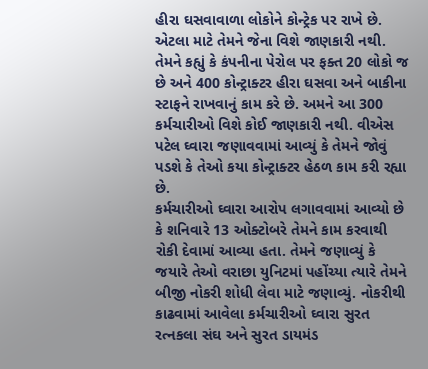હીરા ઘસવાવાળા લોકોને કોન્ટ્રેક પર રાખે છે. એટલા માટે તેમને જેના વિશે જાણકારી નથી. તેમને કહ્યું કે કંપનીના પેરોલ પર ફક્ત 20 લોકો જ છે અને 400 કોન્ટ્રાક્ટર હીરા ઘસવા અને બાકીના સ્ટાફને રાખવાનું કામ કરે છે. અમને આ 300 કર્મચારીઓ વિશે કોઈ જાણકારી નથી. વીએસ પટેલ ઘ્વારા જણાવવામાં આવ્યું કે તેમને જોવું પડશે કે તેઓ કયા કોન્ટ્રાક્ટર હેઠળ કામ કરી રહ્યા છે.
કર્મચારીઓ ઘ્વારા આરોપ લગાવવામાં આવ્યો છે કે શનિવારે 13 ઓક્ટોબરે તેમને કામ કરવાથી રોકી દેવામાં આવ્યા હતા. તેમને જણાવ્યું કે જયારે તેઓ વરાછા યુનિટમાં પહોંચ્યા ત્યારે તેમને બીજી નોકરી શોધી લેવા માટે જણાવ્યું. નોકરીથી કાઢવામાં આવેલા કર્મચારીઓ ઘ્વારા સુરત રત્નકલા સંઘ અને સુરત ડાયમંડ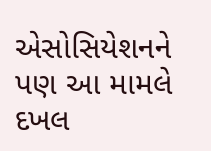એસોસિયેશનને પણ આ મામલે દખલ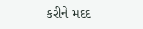કરીને મદદ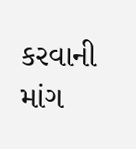કરવાની માંગ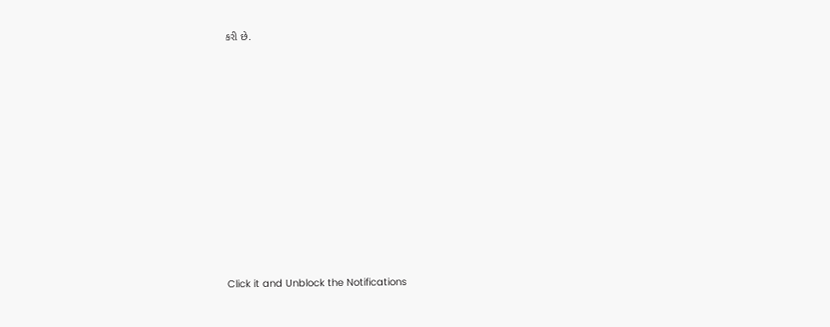કરી છે.












Click it and Unblock the Notifications